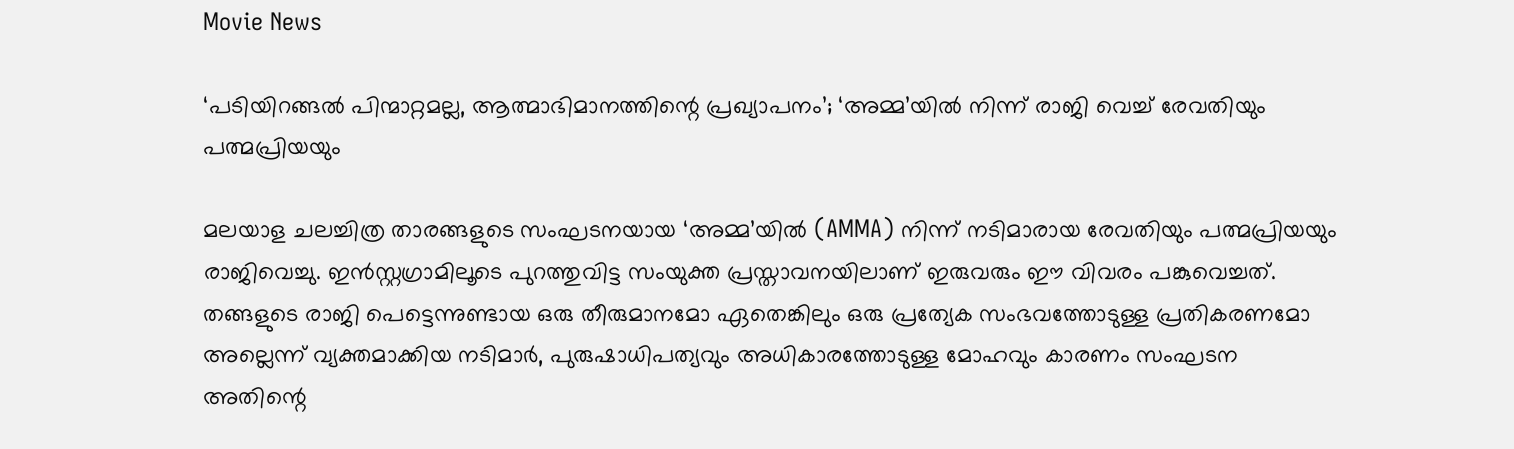Movie News

‘പടിയിറങ്ങൽ പിന്മാറ്റമല്ല, ആത്മാഭിമാനത്തിന്റെ പ്രഖ്യാപനം’; ‘അമ്മ’യിൽ നിന്ന് രാജി വെച്ച് രേവതിയും പത്മപ്രിയയും

മലയാള ചലച്ചിത്ര താരങ്ങളുടെ സംഘടനയായ ‘അമ്മ’യിൽ (AMMA) നിന്ന് നടിമാരായ രേവതിയും പത്മപ്രിയയും രാജിവെച്ചു. ഇൻസ്റ്റഗ്രാമിലൂടെ പുറത്തുവിട്ട സംയുക്ത പ്രസ്താവനയിലാണ് ഇരുവരും ഈ വിവരം പങ്കുവെച്ചത്. തങ്ങളുടെ രാജി പെട്ടെന്നുണ്ടായ ഒരു തീരുമാനമോ ഏതെങ്കിലും ഒരു പ്രത്യേക സംഭവത്തോടുള്ള പ്രതികരണമോ അല്ലെന്ന് വ്യക്തമാക്കിയ നടിമാർ, പുരുഷാധിപത്യവും അധികാരത്തോടുള്ള മോഹവും കാരണം സംഘടന അതിന്റെ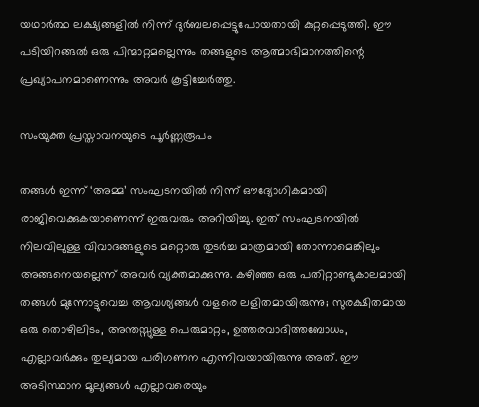യഥാർത്ഥ ലക്ഷ്യങ്ങളിൽ നിന്ന് ദുർബലപ്പെട്ടുപോയതായി കുറ്റപ്പെടുത്തി. ഈ പടിയിറങ്ങൽ ഒരു പിന്മാറ്റമല്ലെന്നും തങ്ങളുടെ ആത്മാഭിമാനത്തിന്റെ പ്രഖ്യാപനമാണെന്നും അവർ കൂട്ടിച്ചേർത്തു.

സംയുക്ത പ്രസ്താവനയുടെ പൂർണ്ണരൂപം

തങ്ങൾ ഇന്ന് ‘അമ്മ’ സംഘടനയിൽ നിന്ന് ഔദ്യോഗികമായി രാജിവെക്കുകയാണെന്ന് ഇരുവരും അറിയിച്ചു. ഇത് സംഘടനയിൽ നിലവിലുള്ള വിവാദങ്ങളുടെ മറ്റൊരു തുടർച്ച മാത്രമായി തോന്നാമെങ്കിലും അങ്ങനെയല്ലെന്ന് അവർ വ്യക്തമാക്കുന്നു. കഴിഞ്ഞ ഒരു പതിറ്റാണ്ടുകാലമായി തങ്ങൾ മുന്നോട്ടുവെച്ച ആവശ്യങ്ങൾ വളരെ ലളിതമായിരുന്നു; സുരക്ഷിതമായ ഒരു തൊഴിലിടം, അന്തസ്സുള്ള പെരുമാറ്റം, ഉത്തരവാദിത്തബോധം, എല്ലാവർക്കും തുല്യമായ പരിഗണന എന്നിവയായിരുന്നു അത്. ഈ അടിസ്ഥാന മൂല്യങ്ങൾ എല്ലാവരെയും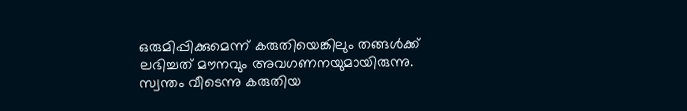ഒരുമിപ്പിക്കുമെന്ന് കരുതിയെങ്കിലും തങ്ങൾക്ക് ലഭിച്ചത് മൗനവും അവഗണനയുമായിരുന്നു. സ്വന്തം വീടെന്നു കരുതിയ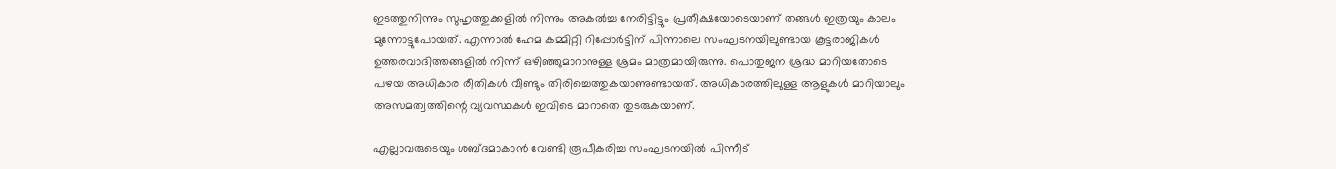ഇടത്തുനിന്നും സുഹൃത്തുക്കളിൽ നിന്നും അകൽച്ച നേരിട്ടിട്ടും പ്രതീക്ഷയോടെയാണ് തങ്ങൾ ഇത്രയും കാലം മുന്നോട്ടുപോയത്. എന്നാൽ ഹേമ കമ്മിറ്റി റിപ്പോർട്ടിന് പിന്നാലെ സംഘടനയിലുണ്ടായ കൂട്ടരാജികൾ ഉത്തരവാദിത്തങ്ങളിൽ നിന്ന് ഒഴിഞ്ഞുമാറാനുള്ള ശ്രമം മാത്രമായിരുന്നു. പൊതുജന ശ്രദ്ധ മാറിയതോടെ പഴയ അധികാര രീതികൾ വീണ്ടും തിരിച്ചെത്തുകയാണുണ്ടായത്. അധികാരത്തിലുള്ള ആളുകൾ മാറിയാലും അസമത്വത്തിന്റെ വ്യവസ്ഥകൾ ഇവിടെ മാറാതെ തുടരുകയാണ്.

എല്ലാവരുടെയും ശബ്ദമാകാൻ വേണ്ടി രൂപീകരിച്ച സംഘടനയിൽ പിന്നീട്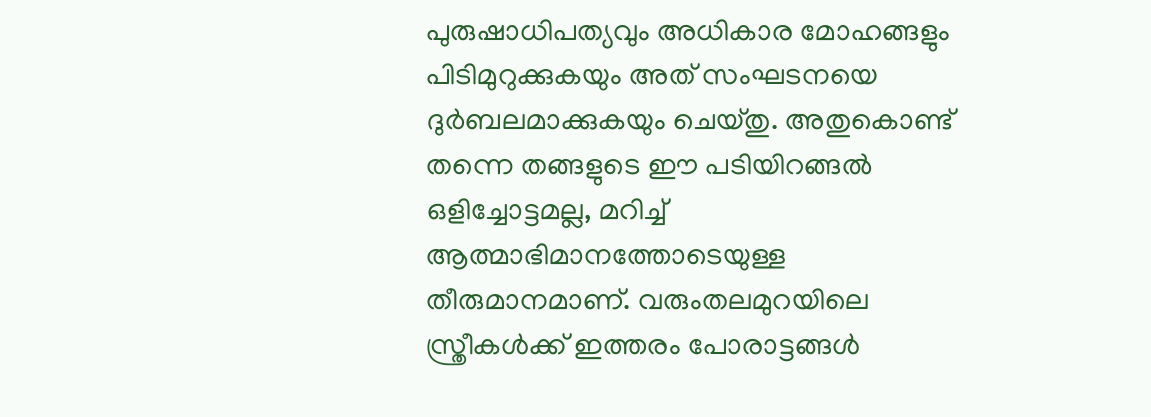പുരുഷാധിപത്യവും അധികാര മോഹങ്ങളും പിടിമുറുക്കുകയും അത് സംഘടനയെ ദുർബലമാക്കുകയും ചെയ്തു. അതുകൊണ്ട് തന്നെ തങ്ങളുടെ ഈ പടിയിറങ്ങൽ ഒളിച്ചോട്ടമല്ല, മറിച്ച് ആത്മാഭിമാനത്തോടെയുള്ള തീരുമാനമാണ്. വരുംതലമുറയിലെ സ്ത്രീകൾക്ക് ഇത്തരം പോരാട്ടങ്ങൾ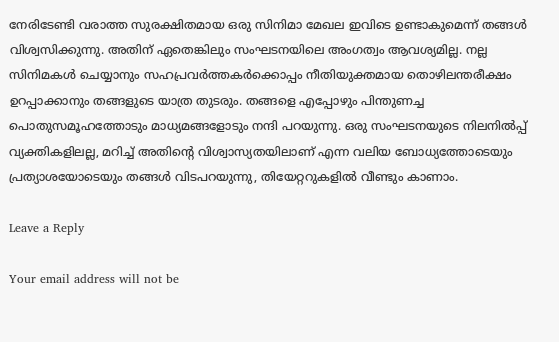നേരിടേണ്ടി വരാത്ത സുരക്ഷിതമായ ഒരു സിനിമാ മേഖല ഇവിടെ ഉണ്ടാകുമെന്ന് തങ്ങൾ വിശ്വസിക്കുന്നു. അതിന് ഏതെങ്കിലും സംഘടനയിലെ അംഗത്വം ആവശ്യമില്ല. നല്ല സിനിമകൾ ചെയ്യാനും സഹപ്രവർത്തകർക്കൊപ്പം നീതിയുക്തമായ തൊഴിലന്തരീക്ഷം ഉറപ്പാക്കാനും തങ്ങളുടെ യാത്ര തുടരും. തങ്ങളെ എപ്പോഴും പിന്തുണച്ച പൊതുസമൂഹത്തോടും മാധ്യമങ്ങളോടും നന്ദി പറയുന്നു. ഒരു സംഘടനയുടെ നിലനിൽപ്പ് വ്യക്തികളിലല്ല, മറിച്ച് അതിന്റെ വിശ്വാസ്യതയിലാണ് എന്ന വലിയ ബോധ്യത്തോടെയും പ്രത്യാശയോടെയും തങ്ങൾ വിടപറയുന്നു, തിയേറ്ററുകളിൽ വീണ്ടും കാണാം.

Leave a Reply

Your email address will not be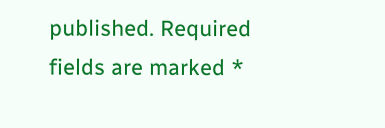published. Required fields are marked *